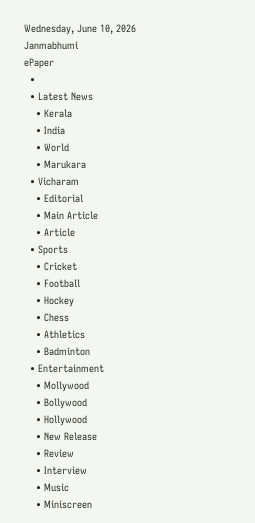Wednesday, June 10, 2026
Janmabhumi
ePaper
  •
  • Latest News
    • Kerala
    • India
    • World
    • Marukara
  • Vicharam
    • Editorial
    • Main Article
    • Article
  • Sports
    • Cricket
    • Football
    • Hockey
    • Chess
    • Athletics
    • Badminton
  • Entertainment
    • Mollywood
    • Bollywood
    • Hollywood
    • New Release
    • Review
    • Interview
    • Music
    • Miniscreen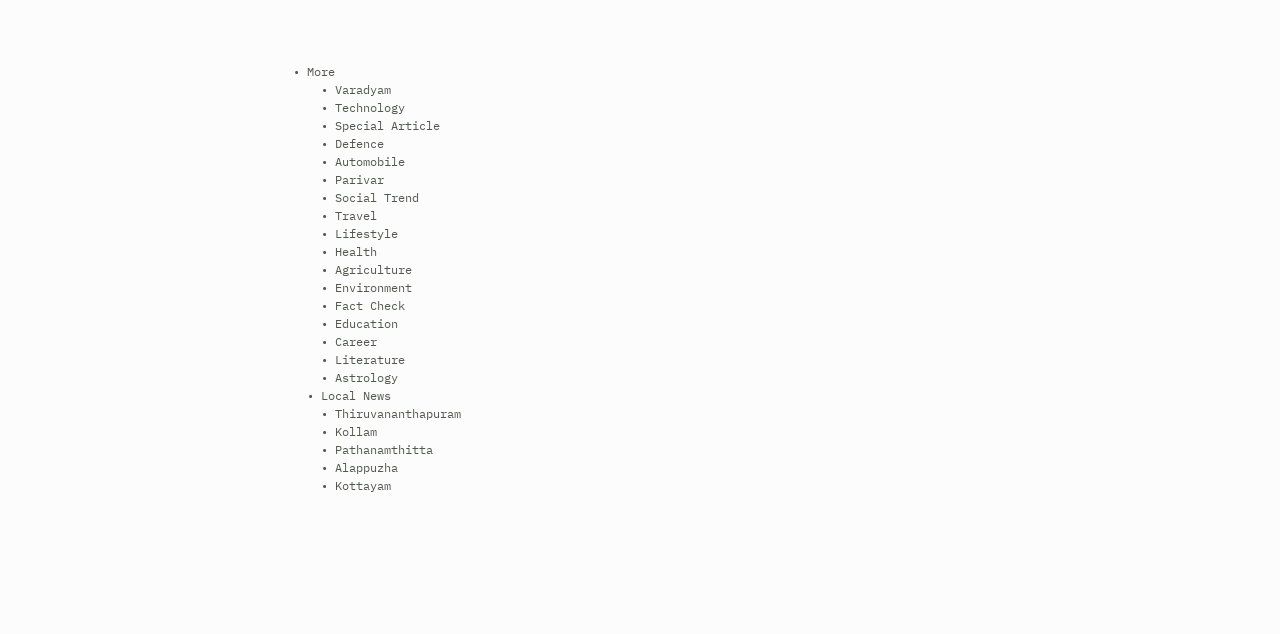• More
    • Varadyam
    • Technology
    • Special Article
    • Defence
    • Automobile
    • Parivar
    • Social Trend
    • Travel
    • Lifestyle
    • Health
    • Agriculture
    • Environment
    • Fact Check
    • Education
    • Career
    • Literature
    • Astrology
  • Local News
    • Thiruvananthapuram
    • Kollam
    • Pathanamthitta
    • Alappuzha
    • Kottayam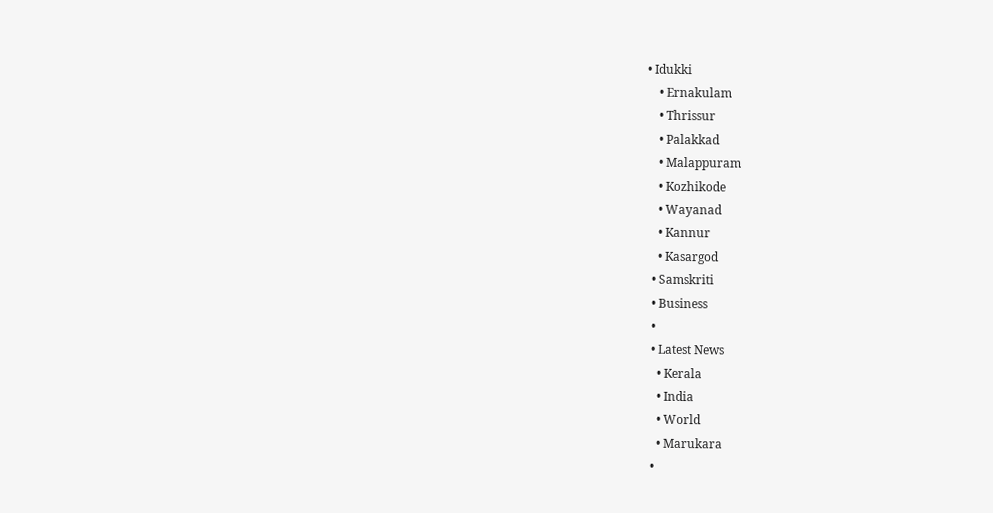• Idukki
    • Ernakulam
    • Thrissur
    • Palakkad
    • Malappuram
    • Kozhikode
    • Wayanad
    • Kannur
    • Kasargod
  • Samskriti
  • Business
  •
  • Latest News
    • Kerala
    • India
    • World
    • Marukara
  •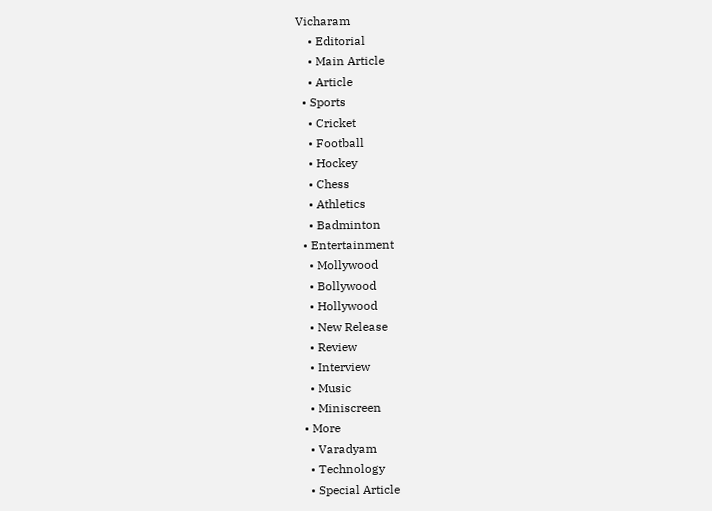Vicharam
    • Editorial
    • Main Article
    • Article
  • Sports
    • Cricket
    • Football
    • Hockey
    • Chess
    • Athletics
    • Badminton
  • Entertainment
    • Mollywood
    • Bollywood
    • Hollywood
    • New Release
    • Review
    • Interview
    • Music
    • Miniscreen
  • More
    • Varadyam
    • Technology
    • Special Article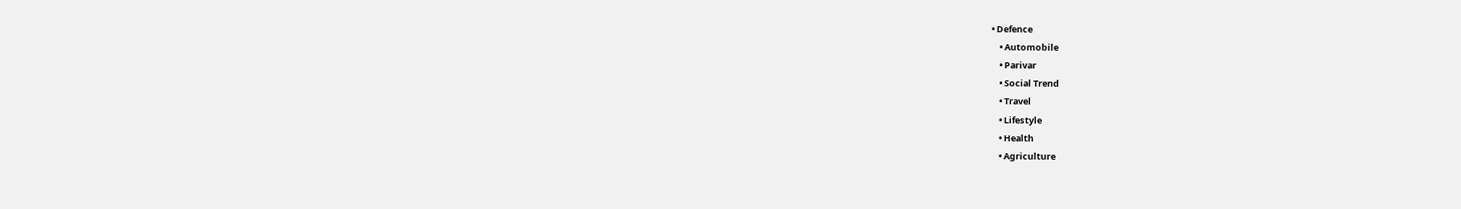• Defence
    • Automobile
    • Parivar
    • Social Trend
    • Travel
    • Lifestyle
    • Health
    • Agriculture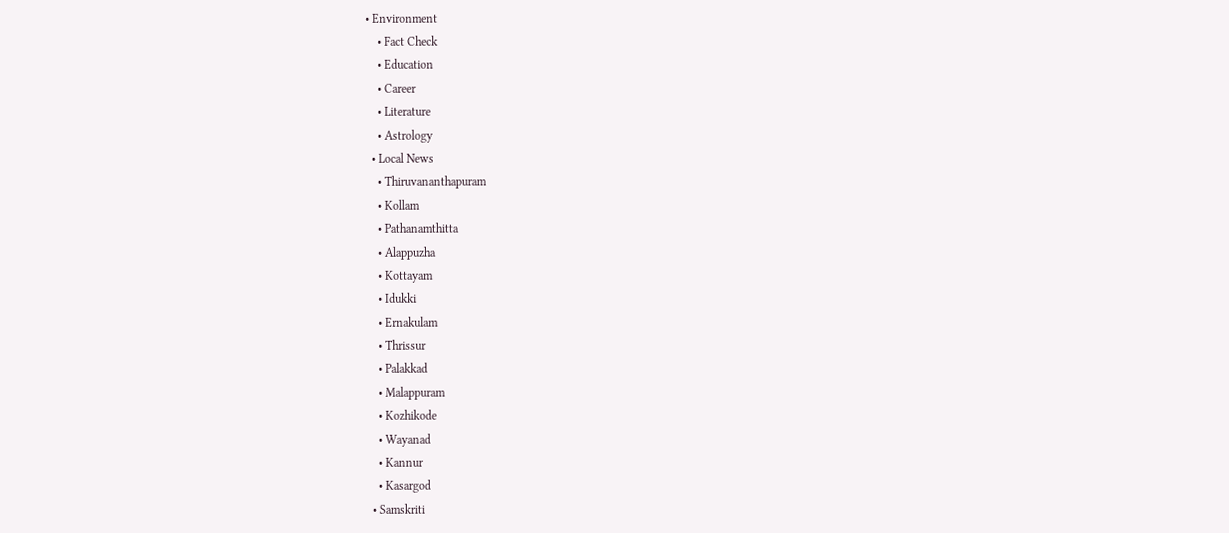• Environment
    • Fact Check
    • Education
    • Career
    • Literature
    • Astrology
  • Local News
    • Thiruvananthapuram
    • Kollam
    • Pathanamthitta
    • Alappuzha
    • Kottayam
    • Idukki
    • Ernakulam
    • Thrissur
    • Palakkad
    • Malappuram
    • Kozhikode
    • Wayanad
    • Kannur
    • Kasargod
  • Samskriti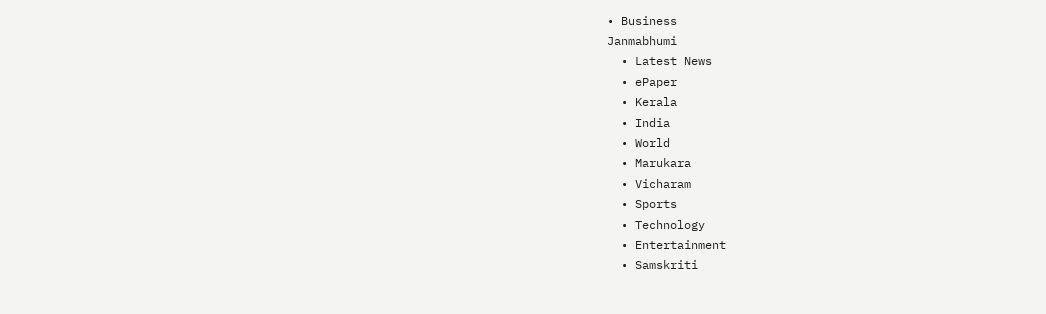• Business
Janmabhumi
  • Latest News
  • ePaper
  • Kerala
  • India
  • World
  • Marukara
  • Vicharam
  • Sports
  • Technology
  • Entertainment
  • Samskriti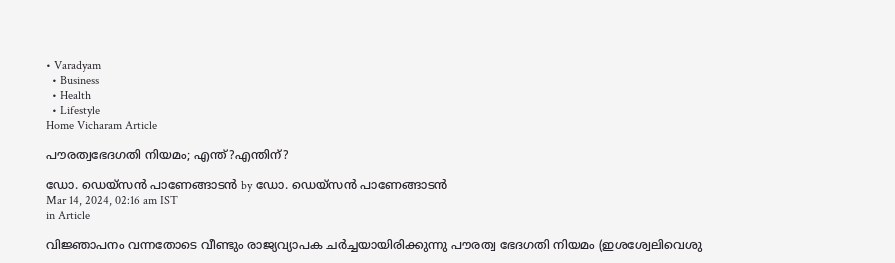• Varadyam
  • Business
  • Health
  • Lifestyle
Home Vicharam Article

പൗരത്വഭേദഗതി നിയമം; എന്ത്?എന്തിന്?

ഡോ. ഡെയ്‌സന്‍ പാണേങ്ങാടന്‍ by ഡോ. ഡെയ്‌സന്‍ പാണേങ്ങാടന്‍
Mar 14, 2024, 02:16 am IST
in Article

വിജ്ഞാപനം വന്നതോടെ വീണ്ടും രാജ്യവ്യാപക ചര്‍ച്ചയായിരിക്കുന്നു പൗരത്വ ഭേദഗതി നിയമം (ഇശശ്വേലിവെശു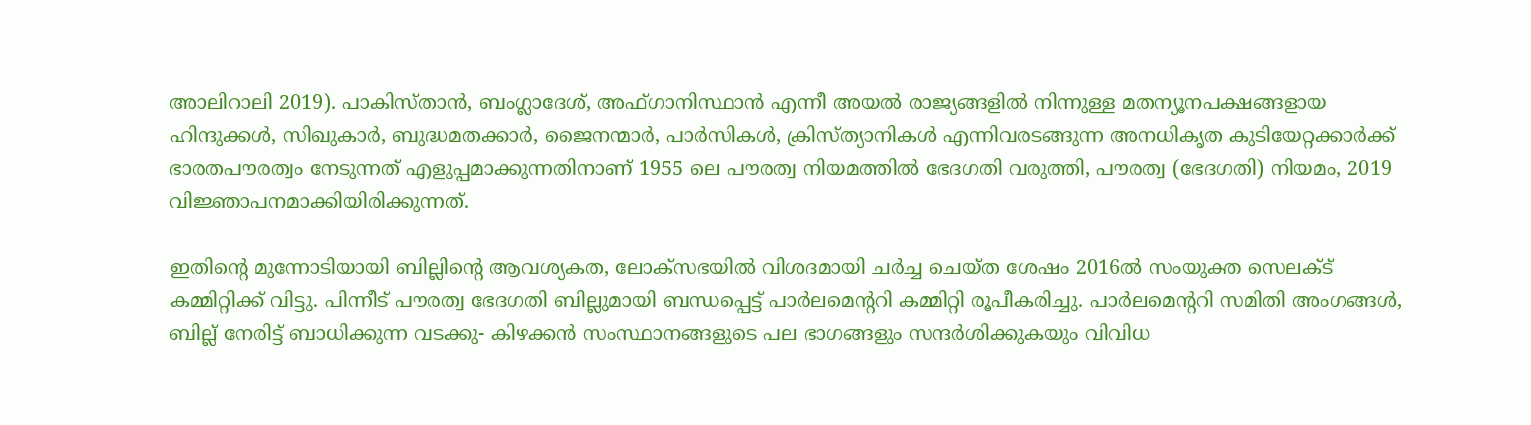അാലിറാലി 2019). പാകിസ്താന്‍, ബംഗ്ലാദേശ്, അഫ്ഗാനിസ്ഥാന്‍ എന്നീ അയല്‍ രാജ്യങ്ങളില്‍ നിന്നുള്ള മതന്യൂനപക്ഷങ്ങളായ ഹിന്ദുക്കള്‍, സിഖുകാര്‍, ബുദ്ധമതക്കാര്‍, ജൈനന്മാര്‍, പാര്‍സികള്‍, ക്രിസ്ത്യാനികള്‍ എന്നിവരടങ്ങുന്ന അനധികൃത കുടിയേറ്റക്കാര്‍ക്ക് ഭാരതപൗരത്വം നേടുന്നത് എളുപ്പമാക്കുന്നതിനാണ് 1955 ലെ പൗരത്വ നിയമത്തില്‍ ഭേദഗതി വരുത്തി, പൗരത്വ (ഭേദഗതി) നിയമം, 2019 വിജ്ഞാപനമാക്കിയിരിക്കുന്നത്.

ഇതിന്റെ മുന്നോടിയായി ബില്ലിന്റെ ആവശ്യകത, ലോക്സഭയില്‍ വിശദമായി ചര്‍ച്ച ചെയ്ത ശേഷം 2016ല്‍ സംയുക്ത സെലക്ട് കമ്മിറ്റിക്ക് വിട്ടു. പിന്നീട് പൗരത്വ ഭേദഗതി ബില്ലുമായി ബന്ധപ്പെട്ട് പാര്‍ലമെന്ററി കമ്മിറ്റി രൂപീകരിച്ചു. പാര്‍ലമെന്ററി സമിതി അംഗങ്ങള്‍, ബില്ല് നേരിട്ട് ബാധിക്കുന്ന വടക്കു- കിഴക്കന്‍ സംസ്ഥാനങ്ങളുടെ പല ഭാഗങ്ങളും സന്ദര്‍ശിക്കുകയും വിവിധ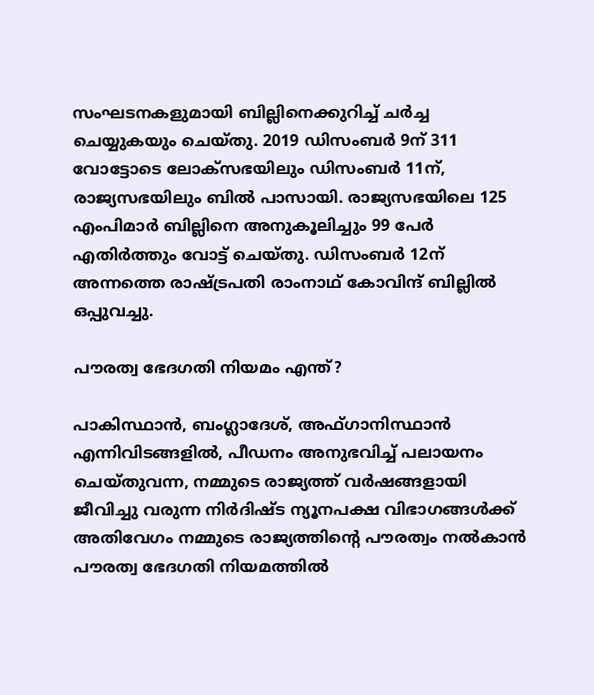സംഘടനകളുമായി ബില്ലിനെക്കുറിച്ച് ചര്‍ച്ച ചെയ്യുകയും ചെയ്തു. 2019 ഡിസംബര്‍ 9ന് 311 വോട്ടോടെ ലോക്‌സഭയിലും ഡിസംബര്‍ 11ന്, രാജ്യസഭയിലും ബില്‍ പാസായി. രാജ്യസഭയിലെ 125 എംപിമാര്‍ ബില്ലിനെ അനുകൂലിച്ചും 99 പേര്‍ എതിര്‍ത്തും വോട്ട് ചെയ്തു. ഡിസംബര്‍ 12ന് അന്നത്തെ രാഷ്‌ട്രപതി രാംനാഥ് കോവിന്ദ് ബില്ലില്‍ ഒപ്പുവച്ചു.

പൗരത്വ ഭേദഗതി നിയമം എന്ത്?

പാകിസ്ഥാന്‍, ബംഗ്ലാദേശ്, അഫ്ഗാനിസ്ഥാന്‍ എന്നിവിടങ്ങളില്‍, പീഡനം അനുഭവിച്ച് പലായനം ചെയ്തുവന്ന, നമ്മുടെ രാജ്യത്ത് വര്‍ഷങ്ങളായി ജീവിച്ചു വരുന്ന നിര്‍ദിഷ്ട ന്യൂനപക്ഷ വിഭാഗങ്ങള്‍ക്ക് അതിവേഗം നമ്മുടെ രാജ്യത്തിന്റെ പൗരത്വം നല്‍കാന്‍ പൗരത്വ ഭേദഗതി നിയമത്തില്‍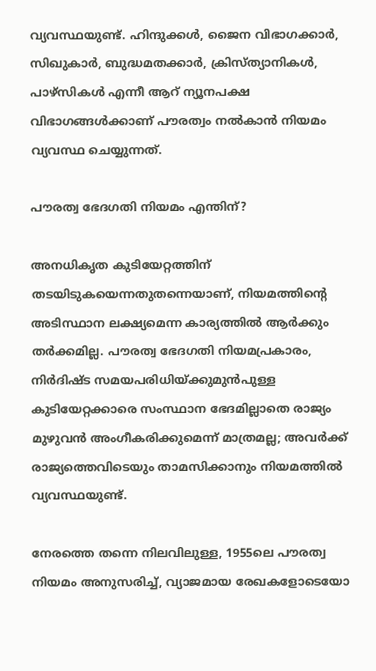വ്യവസ്ഥയുണ്ട്. ഹിന്ദുക്കള്‍, ജൈന വിഭാഗക്കാര്‍, സിഖുകാര്‍, ബുദ്ധമതക്കാര്‍, ക്രിസ്ത്യാനികള്‍, പാഴ്സികള്‍ എന്നീ ആറ് ന്യൂനപക്ഷ വിഭാഗങ്ങള്‍ക്കാണ് പൗരത്വം നല്‍കാന്‍ നിയമം വ്യവസ്ഥ ചെയ്യുന്നത്.

പൗരത്വ ഭേദഗതി നിയമം എന്തിന്?

അനധികൃത കുടിയേറ്റത്തിന് തടയിടുകയെന്നതുതന്നെയാണ്, നിയമത്തിന്റെ അടിസ്ഥാന ലക്ഷ്യമെന്ന കാര്യത്തില്‍ ആര്‍ക്കും തര്‍ക്കമില്ല. പൗരത്വ ഭേദഗതി നിയമപ്രകാരം, നിര്‍ദിഷ്ട സമയപരിധിയ്‌ക്കുമുന്‍പുള്ള കുടിയേറ്റക്കാരെ സംസ്ഥാന ഭേദമില്ലാതെ രാജ്യം മുഴുവന്‍ അംഗീകരിക്കുമെന്ന് മാത്രമല്ല; അവര്‍ക്ക് രാജ്യത്തെവിടെയും താമസിക്കാനും നിയമത്തില്‍ വ്യവസ്ഥയുണ്ട്.

നേരത്തെ തന്നെ നിലവിലുള്ള, 1955ലെ പൗരത്വ നിയമം അനുസരിച്ച്, വ്യാജമായ രേഖകളോടെയോ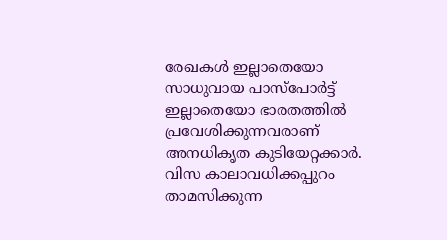രേഖകള്‍ ഇല്ലാതെയോ സാധുവായ പാസ്പോര്‍ട്ട് ഇല്ലാതെയോ ഭാരതത്തില്‍ പ്രവേശിക്കുന്നവരാണ് അനധികൃത കുടിയേറ്റക്കാര്‍. വിസ കാലാവധിക്കപ്പുറം താമസിക്കുന്ന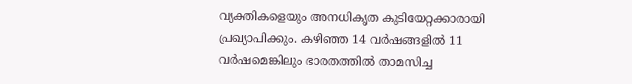വ്യക്തികളെയും അനധികൃത കുടിയേറ്റക്കാരായി പ്രഖ്യാപിക്കും. കഴിഞ്ഞ 14 വര്‍ഷങ്ങളില്‍ 11 വര്‍ഷമെങ്കിലും ഭാരതത്തില്‍ താമസിച്ച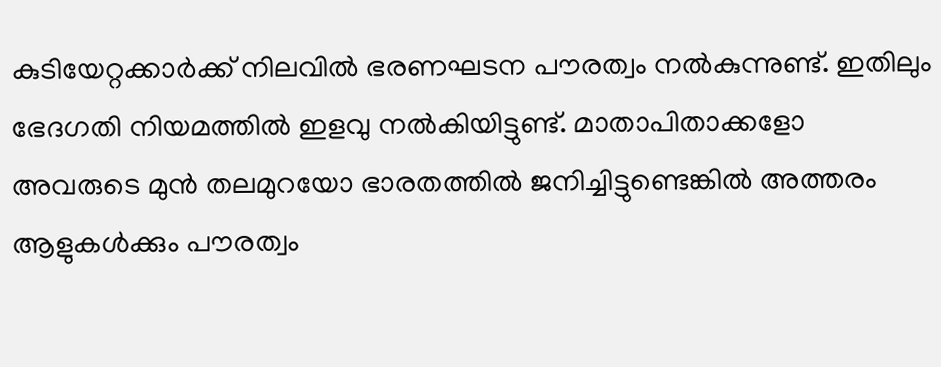കുടിയേറ്റക്കാര്‍ക്ക് നിലവില്‍ ഭരണഘടന പൗരത്വം നല്‍കുന്നുണ്ട്. ഇതിലും ഭേദഗതി നിയമത്തില്‍ ഇളവു നല്‍കിയിട്ടുണ്ട്. മാതാപിതാക്കളോ അവരുടെ മുന്‍ തലമുറയോ ഭാരതത്തില്‍ ജനിച്ചിട്ടുണ്ടെങ്കില്‍ അത്തരം ആളുകള്‍ക്കും പൗരത്വം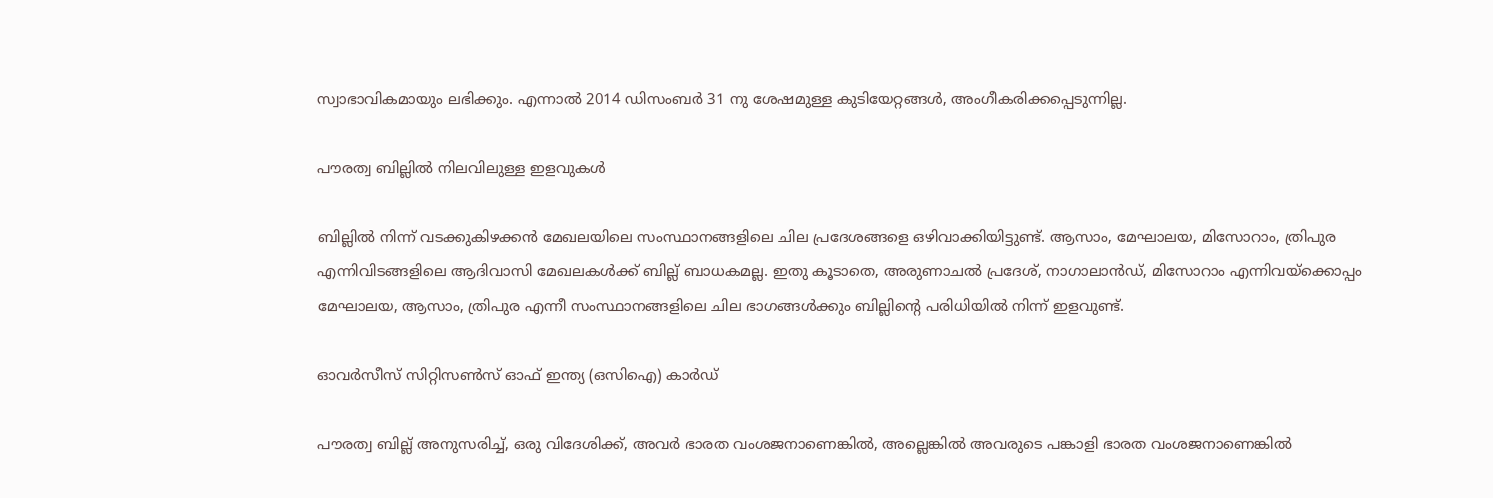സ്വാഭാവികമായും ലഭിക്കും. എന്നാല്‍ 2014 ഡിസംബര്‍ 31 നു ശേഷമുള്ള കുടിയേറ്റങ്ങള്‍, അംഗീകരിക്കപ്പെടുന്നില്ല.

പൗരത്വ ബില്ലില്‍ നിലവിലുള്ള ഇളവുകള്‍

ബില്ലില്‍ നിന്ന് വടക്കുകിഴക്കന്‍ മേഖലയിലെ സംസ്ഥാനങ്ങളിലെ ചില പ്രദേശങ്ങളെ ഒഴിവാക്കിയിട്ടുണ്ട്. ആസാം, മേഘാലയ, മിസോറാം, ത്രിപുര എന്നിവിടങ്ങളിലെ ആദിവാസി മേഖലകള്‍ക്ക് ബില്ല് ബാധകമല്ല. ഇതു കൂടാതെ, അരുണാചല്‍ പ്രദേശ്, നാഗാലാന്‍ഡ്, മിസോറാം എന്നിവയ്‌ക്കൊപ്പം മേഘാലയ, ആസാം, ത്രിപുര എന്നീ സംസ്ഥാനങ്ങളിലെ ചില ഭാഗങ്ങള്‍ക്കും ബില്ലിന്റെ പരിധിയില്‍ നിന്ന് ഇളവുണ്ട്.

ഓവര്‍സീസ് സിറ്റിസണ്‍സ് ഓഫ് ഇന്ത്യ (ഒസിഐ) കാര്‍ഡ്

പൗരത്വ ബില്ല് അനുസരിച്ച്, ഒരു വിദേശിക്ക്, അവര്‍ ഭാരത വംശജനാണെങ്കില്‍, അല്ലെങ്കില്‍ അവരുടെ പങ്കാളി ഭാരത വംശജനാണെങ്കില്‍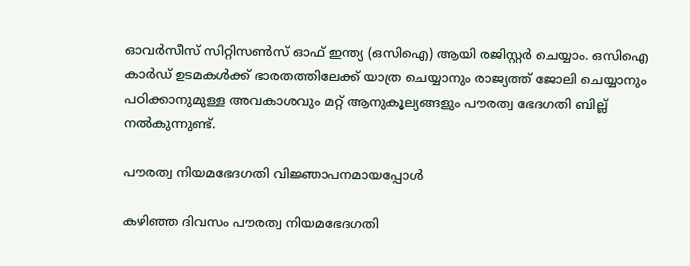ഓവര്‍സീസ് സിറ്റിസണ്‍സ് ഓഫ് ഇന്ത്യ (ഒസിഐ) ആയി രജിസ്റ്റര്‍ ചെയ്യാം. ഒസിഐ കാര്‍ഡ് ഉടമകള്‍ക്ക് ഭാരതത്തിലേക്ക് യാത്ര ചെയ്യാനും രാജ്യത്ത് ജോലി ചെയ്യാനും പഠിക്കാനുമുള്ള അവകാശവും മറ്റ് ആനുകൂല്യങ്ങളും പൗരത്വ ഭേദഗതി ബില്ല് നല്‍കുന്നുണ്ട്.

പൗരത്വ നിയമഭേദഗതി വിജ്ഞാപനമായപ്പോള്‍

കഴിഞ്ഞ ദിവസം പൗരത്വ നിയമഭേദഗതി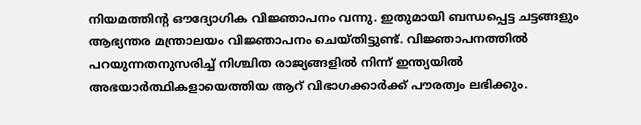നിയമത്തിന്റ ഔദ്യോഗിക വിജ്ഞാപനം വന്നു. ഇതുമായി ബന്ധപ്പെട്ട ചട്ടങ്ങളും ആഭ്യന്തര മന്ത്രാലയം വിജ്ഞാപനം ചെയ്തിട്ടുണ്ട്. വിജ്ഞാപനത്തില്‍ പറയുന്നതനുസരിച്ച് നിശ്ചിത രാജ്യങ്ങളില്‍ നിന്ന് ഇന്ത്യയില്‍ അഭയാര്‍ത്ഥികളായെത്തിയ ആറ് വിഭാഗക്കാര്‍ക്ക് പൗരത്വം ലഭിക്കും.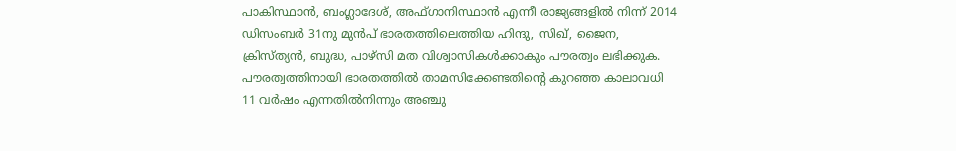പാകിസ്ഥാന്‍, ബംഗ്ലാദേശ്, അഫ്ഗാനിസ്ഥാന്‍ എന്നീ രാജ്യങ്ങളില്‍ നിന്ന് 2014 ഡിസംബര്‍ 31നു മുന്‍പ് ഭാരതത്തിലെത്തിയ ഹിന്ദു, സിഖ്, ജൈന, ക്രിസ്ത്യന്‍, ബുദ്ധ, പാഴ്‌സി മത വിശ്വാസികള്‍ക്കാകും പൗരത്വം ലഭിക്കുക. പൗരത്വത്തിനായി ഭാരതത്തില്‍ താമസിക്കേണ്ടതിന്റെ കുറഞ്ഞ കാലാവധി 11 വര്‍ഷം എന്നതില്‍നിന്നും അഞ്ചു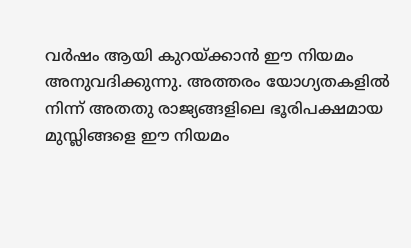വര്‍ഷം ആയി കുറയ്‌ക്കാന്‍ ഈ നിയമം അനുവദിക്കുന്നു. അത്തരം യോഗ്യതകളില്‍ നിന്ന് അതതു രാജ്യങ്ങളിലെ ഭൂരിപക്ഷമായ മുസ്ലിങ്ങളെ ഈ നിയമം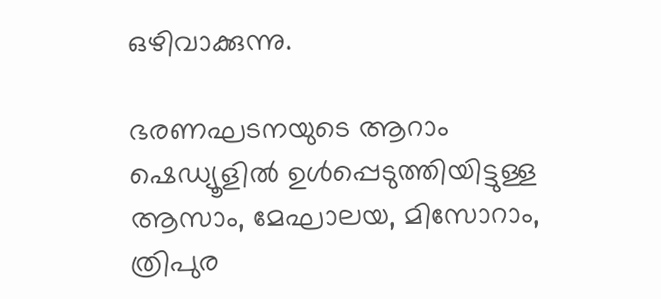ഒഴിവാക്കുന്നു.

ഭരണഘടനയുടെ ആറാം ഷെഡ്യൂളില്‍ ഉള്‍പ്പെടുത്തിയിട്ടുള്ള ആസാം, മേഘാലയ, മിസോറാം, ത്രിപുര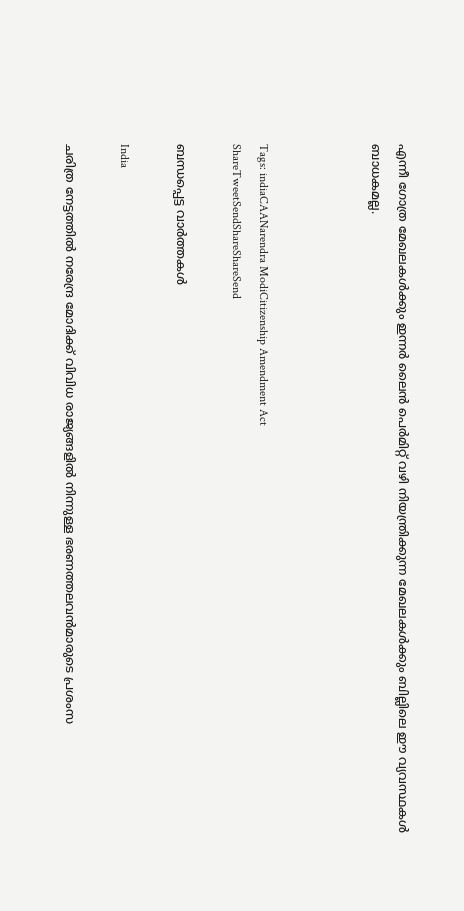എന്നീ ഗോത്ര മേഖലകള്‍ക്കും ഇന്നര്‍ ലൈന്‍ പെര്‍മിറ്റ് വഴി നിയന്ത്രിക്കുന്ന മേഖലകള്‍ക്കും ബില്ലിലെ ഈ വ്യവസ്ഥകള്‍ ബാധകമല്ല.



Tags: indiaCAANarendra ModiCitizenship Amendment Act
ShareTweetSendShareShareSend

ബന്ധപ്പെട്ട വാര്‍ത്തകള്‍

India

ചരിത്ര നേട്ടത്തില്‍ നരേന്ദ്ര മോദിക്ക് വിവിധ രാജ്യങ്ങളില്‍ നിന്നുള്ള ഭരണത്തലവന്‍മാരുടെ പ്രശംസ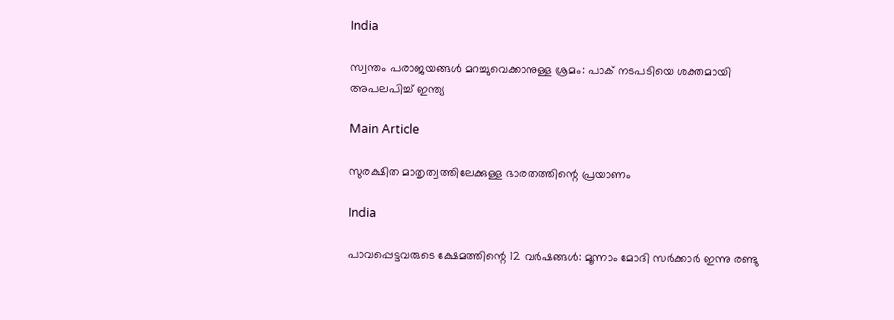India

സ്വന്തം പരാജയങ്ങള്‍ മറച്ചുവെക്കാനുള്ള ശ്രമം: പാക് നടപടിയെ ശക്തമായി അപലപിച്ച് ഇന്ത്യ

Main Article

സുരക്ഷിത മാതൃത്വത്തിലേക്കുള്ള ഭാരതത്തിന്റെ പ്രയാണം

India

പാവപ്പെട്ടവരുടെ ക്ഷേമത്തിന്റെ 12 വര്‍ഷങ്ങള്‍: മൂന്നാം മോദി സര്‍ക്കാര്‍ ഇന്നു രണ്ടു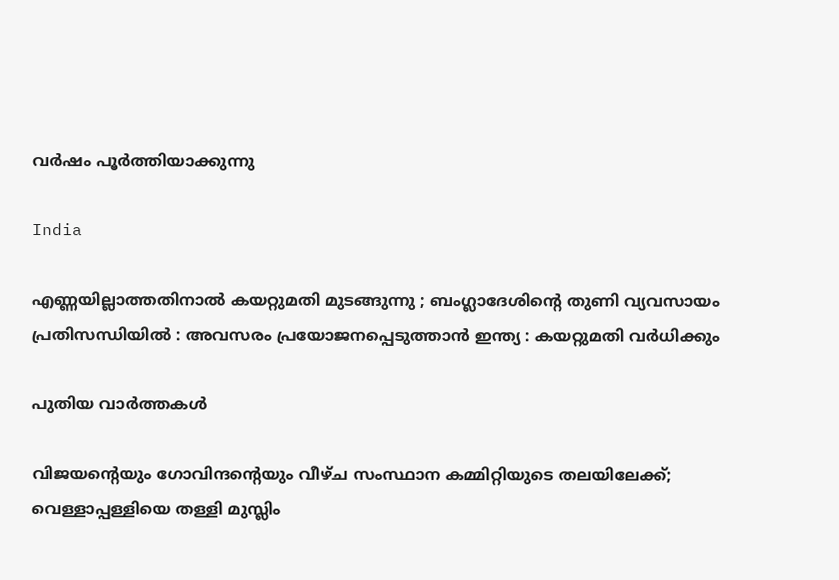വര്‍ഷം പൂര്‍ത്തിയാക്കുന്നു

India

എണ്ണയില്ലാത്തതിനാൽ കയറ്റുമതി മുടങ്ങുന്നു ; ബംഗ്ലാദേശിന്റെ തുണി വ്യവസായം പ്രതിസന്ധിയിൽ : അവസരം പ്രയോജനപ്പെടുത്താൻ ഇന്ത്യ : കയറ്റുമതി വർധിക്കും

പുതിയ വാര്‍ത്തകള്‍

വിജയന്റെയും ഗോവിന്ദന്റെയും വീഴ്ച സംസ്ഥാന കമ്മിറ്റിയുടെ തലയിലേക്ക്; വെള്ളാപ്പള്ളിയെ തള്ളി മുസ്ലിം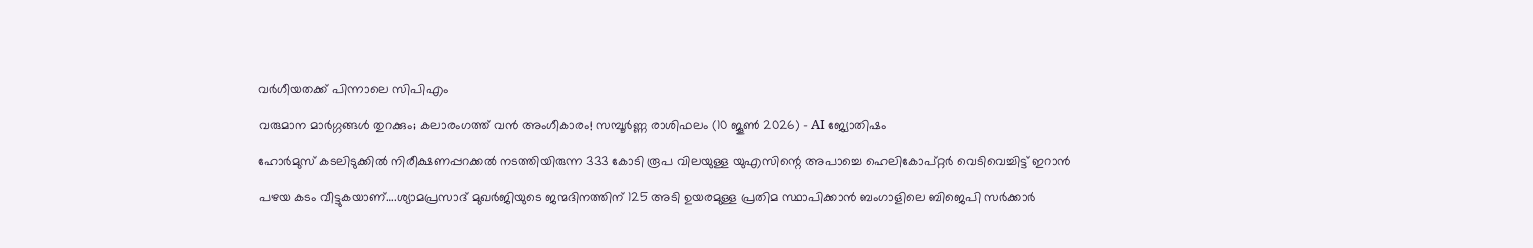വര്‍ഗീയതക്ക് പിന്നാലെ സിപിഎം

വരുമാന മാർഗ്ഗങ്ങൾ തുറക്കും; കലാരംഗത്ത് വൻ അംഗീകാരം! സമ്പൂർണ്ണ രാശിഫലം (10 ജൂൺ 2026) – AI ജ്യോതിഷം

ഹോര്‍മുസ് കടലിടുക്കില്‍ നിരീക്ഷണപ്പറക്കല്‍ നടത്തിയിരുന്ന 333 കോടി രൂപ വിലയുള്ള യുഎസിന്റെ അപാച്ചെ ഹെലികോപ്റ്റര്‍ വെടിവെച്ചിട്ട് ഇറാന്‍

പഴയ കടം വീട്ടുകയാണ്….ശ്യാമപ്രസാദ് മുഖര്‍ജിയുടെ ജന്മദിനത്തിന് 125 അടി ഉയരമുള്ള പ്രതിമ സ്ഥാപിക്കാന്‍ ബംഗാളിലെ ബിജെപി സര്‍ക്കാര്‍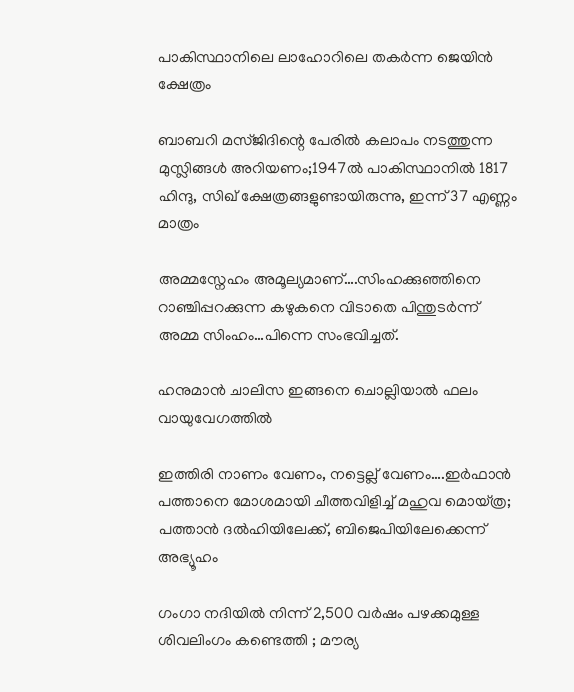പാകിസ്ഥാനിലെ ലാഹോറിലെ തകര്‍ന്ന ജെയിന്‍ ക്ഷേത്രം

ബാബറി മസ്ജിദിന്റെ പേരില്‍ കലാപം നടത്തുന്ന മുസ്ലിങ്ങള്‍ അറിയണം;1947ല്‍ പാകിസ്ഥാനില്‍ 1817 ഹിന്ദു, സിഖ് ക്ഷേത്രങ്ങളുണ്ടായിരുന്നു, ഇന്ന് 37 എണ്ണം മാത്രം

അമ്മസ്നേഹം അമൂല്യമാണ്….സിംഹക്കുഞ്ഞിനെ റാഞ്ചിപ്പറക്കുന്ന കഴുകനെ വിടാതെ പിന്തുടര്‍ന്ന് അമ്മ സിംഹം…പിന്നെ സംഭവിച്ചത്.

ഹനുമാൻ ചാലിസ ഇങ്ങനെ ചൊല്ലിയാൽ ഫലം വായുവേഗത്തിൽ

ഇത്തിരി നാണം വേണം, നട്ടെല്ല് വേണം….ഇര്‍ഫാന്‍ പത്താനെ മോശമായി ചീത്തവിളിച്ച് മഹുവ മൊയ്ത്ര; പത്താന്‍ ദല്‍ഹിയിലേക്ക്, ബിജെപിയിലേക്കെന്ന് അഭ്യൂഹം

ഗംഗാ നദിയിൽ നിന്ന് 2,500 വർഷം പഴക്കമുള്ള ശിവലിംഗം കണ്ടെത്തി ; മൗര്യ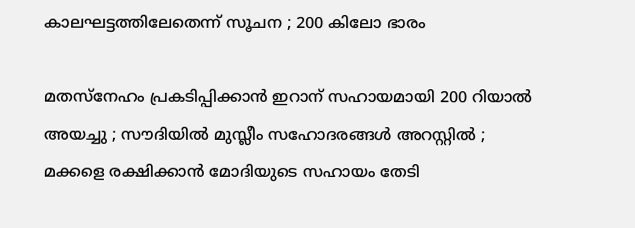കാലഘട്ടത്തിലേതെന്ന് സൂചന ; 200 കിലോ ഭാരം

മതസ്നേഹം പ്രകടിപ്പിക്കാൻ ഇറാന് സഹായമായി 200 റിയാൽ അയച്ചു ; സൗദിയിൽ മുസ്ലീം സഹോദരങ്ങൾ അറസ്റ്റിൽ ; മക്കളെ രക്ഷിക്കാൻ മോദിയുടെ സഹായം തേടി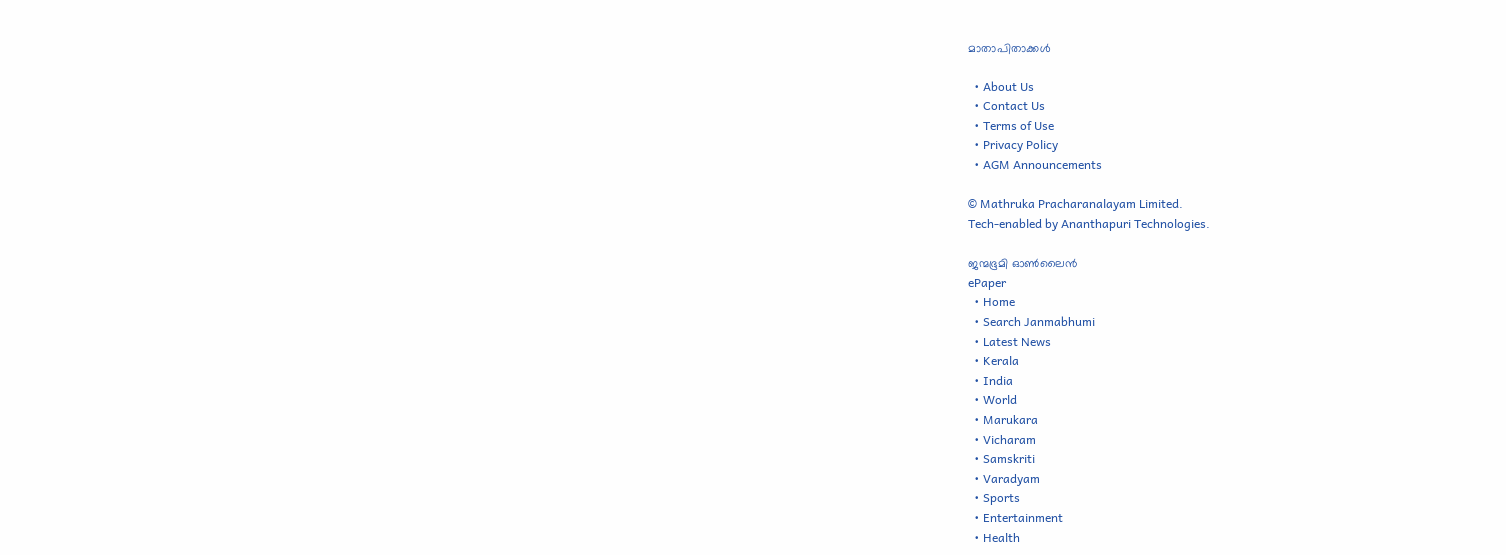മാതാപിതാക്കൾ

  • About Us
  • Contact Us
  • Terms of Use
  • Privacy Policy
  • AGM Announcements

© Mathruka Pracharanalayam Limited.
Tech-enabled by Ananthapuri Technologies.

ജന്മഭൂമി ഓണ്‍ലൈന്‍
ePaper
  • Home
  • Search Janmabhumi
  • Latest News
  • Kerala
  • India
  • World
  • Marukara
  • Vicharam
  • Samskriti
  • Varadyam
  • Sports
  • Entertainment
  • Health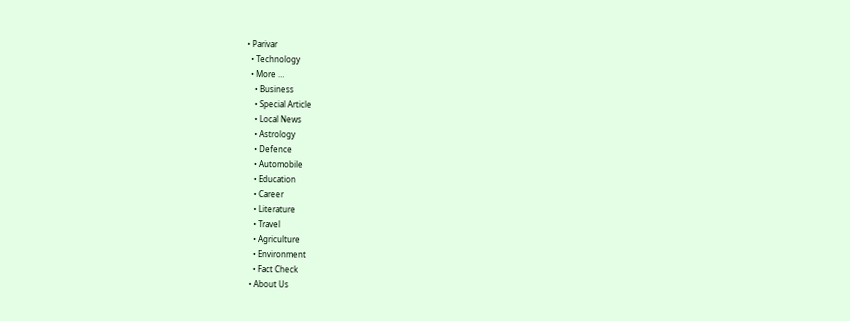• Parivar
  • Technology
  • More …
    • Business
    • Special Article
    • Local News
    • Astrology
    • Defence
    • Automobile
    • Education
    • Career
    • Literature
    • Travel
    • Agriculture
    • Environment
    • Fact Check
  • About Us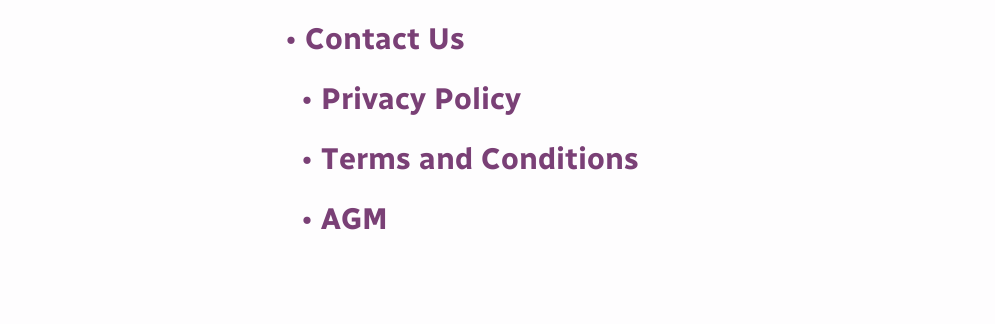• Contact Us
  • Privacy Policy
  • Terms and Conditions
  • AGM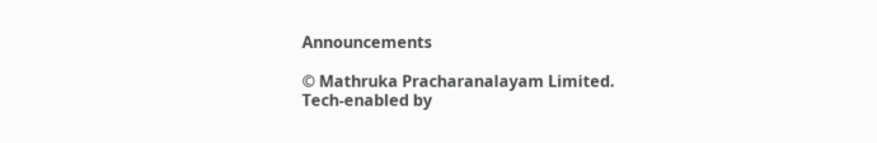Announcements

© Mathruka Pracharanalayam Limited.
Tech-enabled by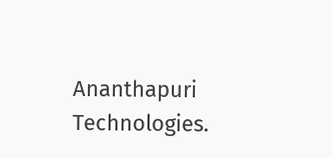Ananthapuri Technologies.